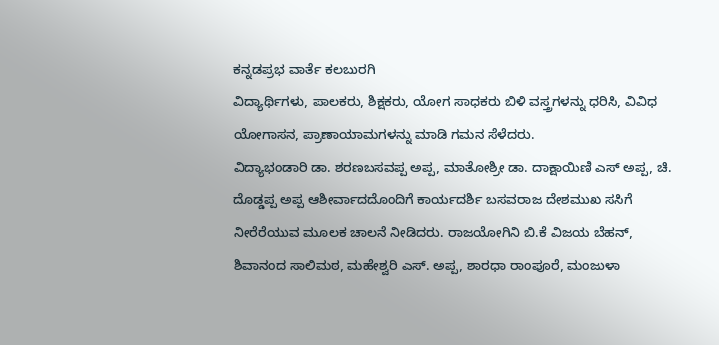ಕನ್ನಡಪ್ರಭ ವಾರ್ತೆ ಕಲಬುರಗಿ
ವಿದ್ಯಾರ್ಥಿಗಳು, ಪಾಲಕರು, ಶಿಕ್ಷಕರು, ಯೋಗ ಸಾಧಕರು ಬಿಳಿ ವಸ್ತ್ರಗಳನ್ನು ಧರಿಸಿ, ವಿವಿಧ ಯೋಗಾಸನ, ಪ್ರಾಣಾಯಾಮಗಳನ್ನು ಮಾಡಿ ಗಮನ ಸೆಳೆದರು.
ವಿದ್ಯಾಭಂಡಾರಿ ಡಾ. ಶರಣಬಸವಪ್ಪ ಅಪ್ಪ, ಮಾತೋಶ್ರೀ ಡಾ. ದಾಕ್ಷಾಯಿಣಿ ಎಸ್ ಅಪ್ಪ, ಚಿ. ದೊಡ್ಡಪ್ಪ ಅಪ್ಪ ಆಶೀರ್ವಾದದೊಂದಿಗೆ ಕಾರ್ಯದರ್ಶಿ ಬಸವರಾಜ ದೇಶಮುಖ ಸಸಿಗೆ ನೀರೆರೆಯುವ ಮೂಲಕ ಚಾಲನೆ ನೀಡಿದರು. ರಾಜಯೋಗಿನಿ ಬಿ.ಕೆ ವಿಜಯ ಬೆಹನ್, ಶಿವಾನಂದ ಸಾಲಿಮಠ, ಮಹೇಶ್ವರಿ ಎಸ್. ಅಪ್ಪ, ಶಾರಧಾ ರಾಂಪೂರೆ, ಮಂಜುಳಾ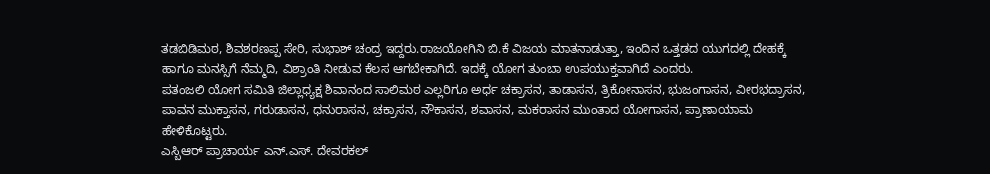ತಡಬಿಡಿಮಠ, ಶಿವಶರಣಪ್ಪ ಸೇರಿ, ಸುಭಾಶ್ ಚಂದ್ರ ಇದ್ದರು.ರಾಜಯೋಗಿನಿ ಬಿ.ಕೆ ವಿಜಯ ಮಾತನಾಡುತ್ತಾ, ಇಂದಿನ ಒತ್ತಡದ ಯುಗದಲ್ಲಿ ದೇಹಕ್ಕೆ ಹಾಗೂ ಮನಸ್ಸಿಗೆ ನೆಮ್ಮದಿ, ವಿಶ್ರಾಂತಿ ನೀಡುವ ಕೆಲಸ ಆಗಬೇಕಾಗಿದೆ. ಇದಕ್ಕೆ ಯೋಗ ತುಂಬಾ ಉಪಯುಕ್ತವಾಗಿದೆ ಎಂದರು.
ಪತಂಜಲಿ ಯೋಗ ಸಮಿತಿ ಜಿಲ್ಲಾಧ್ಯಕ್ಷ ಶಿವಾನಂದ ಸಾಲಿಮಠ ಎಲ್ಲರಿಗೂ ಅರ್ಧ ಚಕ್ರಾಸನ, ತಾಡಾಸನ, ತ್ರಿಕೋನಾಸನ, ಭುಜಂಗಾಸನ, ವೀರಭದ್ರಾಸನ, ಪಾವನ ಮುಕ್ತಾಸನ, ಗರುಡಾಸನ, ಧನುರಾಸನ, ಚಕ್ರಾಸನ, ನೌಕಾಸನ, ಶವಾಸನ, ಮಕರಾಸನ ಮುಂತಾದ ಯೋಗಾಸನ, ಪ್ರಾಣಾಯಾಮ ಹೇಳಿಕೊಟ್ಟರು.
ಎಸ್ಬಿಆರ್ ಪ್ರಾಚಾರ್ಯ ಎನ್.ಎಸ್. ದೇವರಕಲ್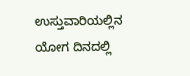ಉಸ್ತುವಾರಿಯಲ್ಲಿನ ಯೋಗ ದಿನದಲ್ಲಿ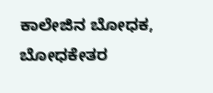ಕಾಲೇಜಿನ ಬೋಧಕ, ಬೋಧಕೇತರ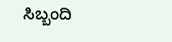ಸಿಬ್ಬಂದಿ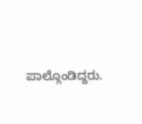ಪಾಲ್ಗೊಂಡಿದ್ದರು.